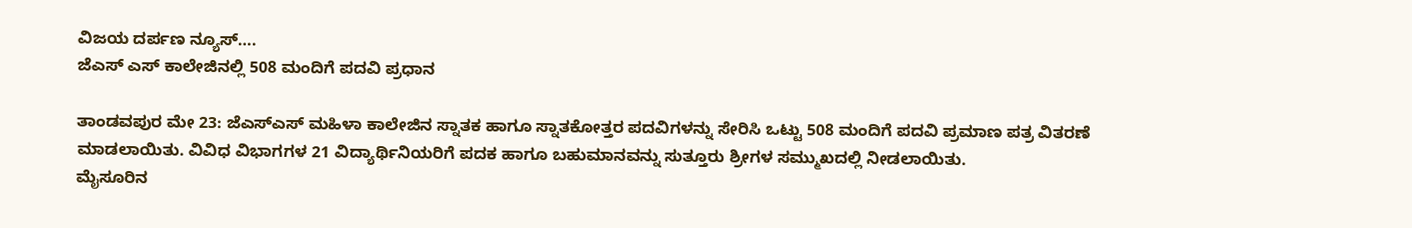ವಿಜಯ ದರ್ಪಣ ನ್ಯೂಸ್….
ಜೆಎಸ್ ಎಸ್ ಕಾಲೇಜಿನಲ್ಲಿ 508 ಮಂದಿಗೆ ಪದವಿ ಪ್ರಧಾನ

ತಾಂಡವಪುರ ಮೇ 23: ಜೆಎಸ್ಎಸ್ ಮಹಿಳಾ ಕಾಲೇಜಿನ ಸ್ನಾತಕ ಹಾಗೂ ಸ್ನಾತಕೋತ್ತರ ಪದವಿಗಳನ್ನು ಸೇರಿಸಿ ಒಟ್ಟು 508 ಮಂದಿಗೆ ಪದವಿ ಪ್ರಮಾಣ ಪತ್ರ ವಿತರಣೆ ಮಾಡಲಾಯಿತು. ವಿವಿಧ ವಿಭಾಗಗಳ 21 ವಿದ್ಯಾರ್ಥಿನಿಯರಿಗೆ ಪದಕ ಹಾಗೂ ಬಹುಮಾನವನ್ನು ಸುತ್ತೂರು ಶ್ರೀಗಳ ಸಮ್ಮುಖದಲ್ಲಿ ನೀಡಲಾಯಿತು.
ಮೈಸೂರಿನ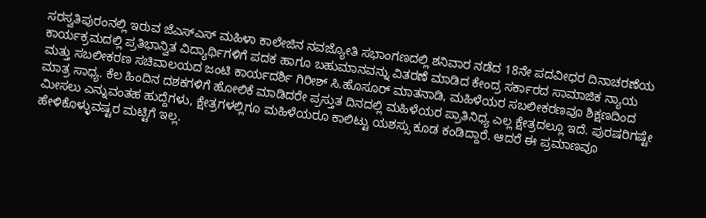ಸರಸ್ವತಿಪುರಂನಲ್ಲಿ ಇರುವ ಜೆಎಸ್ಎಸ್ ಮಹಿಳಾ ಕಾಲೇಜಿನ ನವಜ್ಯೋತಿ ಸಭಾಂಗಣದಲ್ಲಿ ಶನಿವಾರ ನಡೆದ 18ನೇ ಪದವೀಧರ ದಿನಾಚರಣೆಯ ಕಾರ್ಯಕ್ರಮದಲ್ಲಿ ಪ್ರತಿಭಾನ್ವಿತ ವಿದ್ಯಾರ್ಥಿಗಳಿಗೆ ಪದಕ ಹಾಗೂ ಬಹುಮಾನವನ್ನು ವಿತರಣೆ ಮಾಡಿದ ಕೇಂದ್ರ ಸರ್ಕಾರದ ಸಾಮಾಜಿಕ ನ್ಯಾಯ ಮತ್ತು ಸಬಲೀಕರಣ ಸಚಿವಾಲಯದ ಜಂಟಿ ಕಾರ್ಯದರ್ಶಿ ಗಿರೀಶ್ ಸಿ.ಹೊಸೂರ್ ಮಾತನಾಡಿ, ಮಹಿಳೆಯರ ಸಬಲೀಕರಣವೂ ಶಿಕ್ಷಣದಿಂದ ಮಾತ್ರ ಸಾಧ್ಯ. ಕೆಲ ಹಿಂದಿನ ದಶಕಗಳಿಗೆ ಹೋಲಿಕೆ ಮಾಡಿದರೇ ಪ್ರಸ್ತುತ ದಿನದಲ್ಲಿ ಮಹಿಳೆಯರ ಪ್ರಾತಿನಿಧ್ಯ ಎಲ್ಲ ಕ್ಷೇತ್ರದಲ್ಲೂ ಇದೆ. ಪುರಷರಿಗಷ್ಟೇ ಮೀಸಲು ಎನ್ನುವಂತಹ ಹುದ್ದೆಗಳು, ಕ್ಷೇತ್ರಗಳಲ್ಲಿಗೂ ಮಹಿಳೆಯರೂ ಕಾಲಿಟ್ಟು ಯಶಸ್ಸು ಕೂಡ ಕಂಡಿದ್ದಾರೆ. ಆದರೆ ಈ ಪ್ರಮಾಣವೂ ಹೇಳಿಕೊಳ್ಳುವಷ್ಟರ ಮಟ್ಟಿಗೆ ಇಲ್ಲ.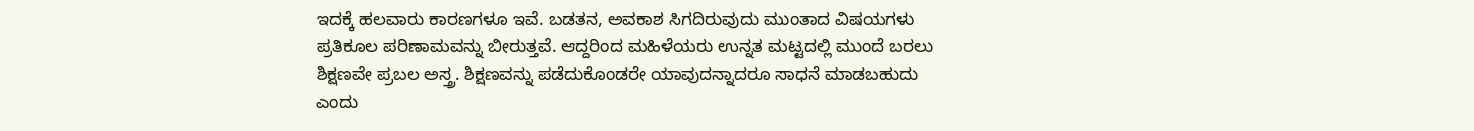ಇದಕ್ಕೆ ಹಲವಾರು ಕಾರಣಗಳೂ ಇವೆ. ಬಡತನ, ಅವಕಾಶ ಸಿಗದಿರುವುದು ಮುಂತಾದ ವಿಷಯಗಳು ಪ್ರತಿಕೂಲ ಪರಿಣಾಮವನ್ನು ಬೀರುತ್ತವೆ. ಆದ್ದರಿಂದ ಮಹಿಳೆಯರು ಉನ್ನತ ಮಟ್ಟದಲ್ಲಿ ಮುಂದೆ ಬರಲು ಶಿಕ್ಷಣವೇ ಪ್ರಬಲ ಅಸ್ತ್ರ. ಶಿಕ್ಷಣವನ್ನು ಪಡೆದುಕೊಂಡರೇ ಯಾವುದನ್ನಾದರೂ ಸಾಧನೆ ಮಾಡಬಹುದು ಎಂದು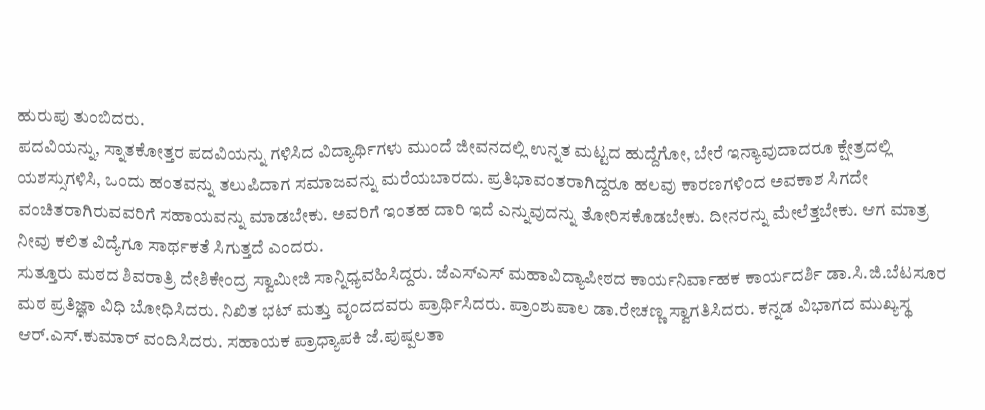ಹುರುಪು ತುಂಬಿದರು.
ಪದವಿಯನ್ನು, ಸ್ನಾತಕೋತ್ತರ ಪದವಿಯನ್ನು ಗಳಿಸಿದ ವಿದ್ಯಾರ್ಥಿಗಳು ಮುಂದೆ ಜೀವನದಲ್ಲಿ ಉನ್ನತ ಮಟ್ಟದ ಹುದ್ದೆಗೋ, ಬೇರೆ ಇನ್ಯಾವುದಾದರೂ ಕ್ಷೇತ್ರದಲ್ಲಿ ಯಶಸ್ಸುಗಳಿಸಿ, ಒಂದು ಹಂತವನ್ನು ತಲುಪಿದಾಗ ಸಮಾಜವನ್ನು ಮರೆಯಬಾರದು. ಪ್ರತಿಭಾವಂತರಾಗಿದ್ದರೂ ಹಲವು ಕಾರಣಗಳಿಂದ ಅವಕಾಶ ಸಿಗದೇ ವಂಚಿತರಾಗಿರುವವರಿಗೆ ಸಹಾಯವನ್ನು ಮಾಡಬೇಕು. ಅವರಿಗೆ ಇಂತಹ ದಾರಿ ಇದೆ ಎನ್ನುವುದನ್ನು ತೋರಿಸಕೊಡಬೇಕು. ದೀನರನ್ನು ಮೇಲೆತ್ತಬೇಕು. ಆಗ ಮಾತ್ರ ನೀವು ಕಲಿತ ವಿದ್ಯೆಗೂ ಸಾರ್ಥಕತೆ ಸಿಗುತ್ತದೆ ಎಂದರು.
ಸುತ್ತೂರು ಮಠದ ಶಿವರಾತ್ರಿ ದೇಶಿಕೇಂದ್ರ ಸ್ವಾಮೀಜಿ ಸಾನ್ನಿಧ್ಯವಹಿಸಿದ್ದರು. ಜೆಎಸ್ಎಸ್ ಮಹಾವಿದ್ಯಾಪೀಠದ ಕಾರ್ಯನಿರ್ವಾಹಕ ಕಾರ್ಯದರ್ಶಿ ಡಾ.ಸಿ.ಜಿ.ಬೆಟಸೂರ ಮಠ ಪ್ರತಿಜ್ಞಾ ವಿಧಿ ಬೋಧಿಸಿದರು. ನಿಖಿತ ಭಟ್ ಮತ್ತು ವೃಂದದವರು ಪ್ರಾರ್ಥಿಸಿದರು. ಪ್ರಾಂಶುಪಾಲ ಡಾ.ರೇಚಣ್ಣ ಸ್ವಾಗತಿಸಿದರು. ಕನ್ನಡ ವಿಭಾಗದ ಮುಖ್ಯಸ್ಥ ಆರ್.ಎಸ್.ಕುಮಾರ್ ವಂದಿಸಿದರು. ಸಹಾಯಕ ಪ್ರಾಧ್ಯಾಪಕಿ ಜೆ.ಪುಷ್ಪಲತಾ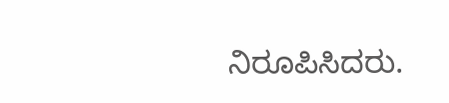ನಿರೂಪಿಸಿದರು.